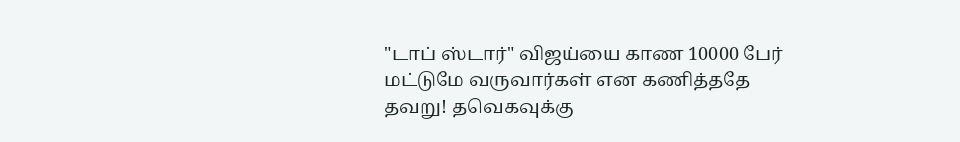"டாப் ஸ்டார்" விஜய்யை காண 10000 பேர் மட்டுமே வருவார்கள் என கணித்ததே தவறு! தவெகவுக்கு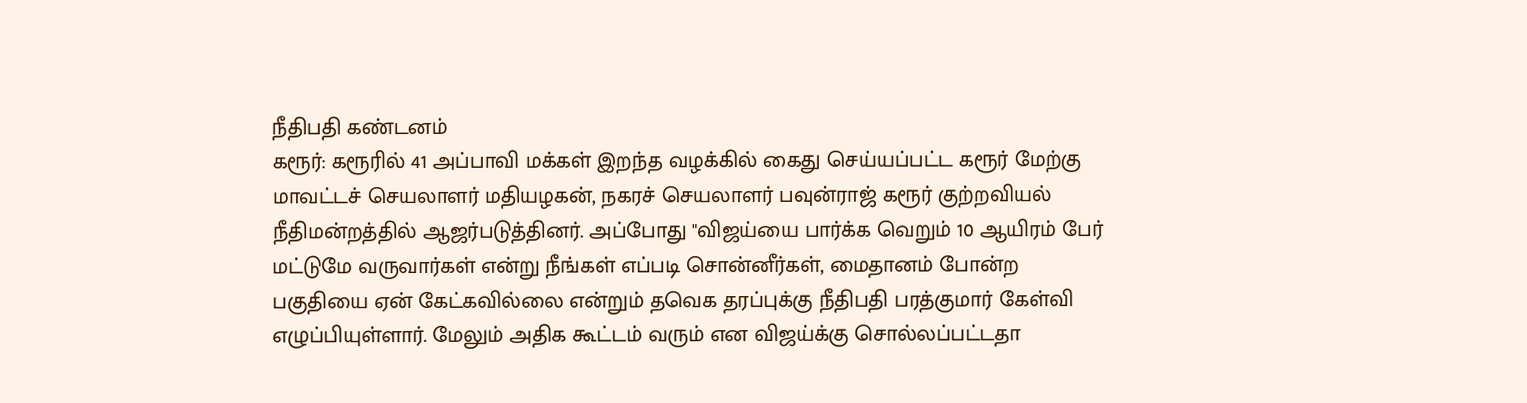நீதிபதி கண்டனம்
கரூர்: கரூரில் 41 அப்பாவி மக்கள் இறந்த வழக்கில் கைது செய்யப்பட்ட கரூர் மேற்கு மாவட்டச் செயலாளர் மதியழகன், நகரச் செயலாளர் பவுன்ராஜ் கரூர் குற்றவியல் நீதிமன்றத்தில் ஆஜர்படுத்தினர். அப்போது "விஜய்யை பார்க்க வெறும் 10 ஆயிரம் பேர் மட்டுமே வருவார்கள் என்று நீங்கள் எப்படி சொன்னீர்கள், மைதானம் போன்ற பகுதியை ஏன் கேட்கவில்லை என்றும் தவெக தரப்புக்கு நீதிபதி பரத்குமார் கேள்வி எழுப்பியுள்ளார். மேலும் அதிக கூட்டம் வரும் என விஜய்க்கு சொல்லப்பட்டதா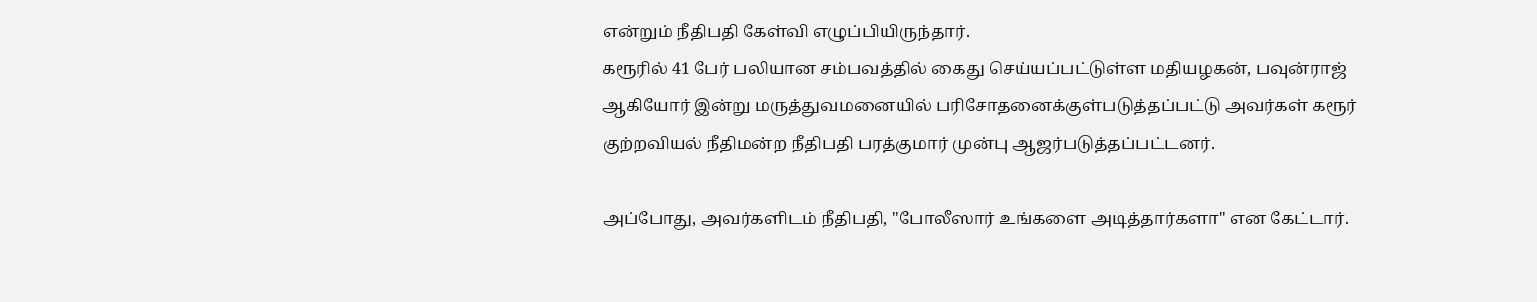என்றும் நீதிபதி கேள்வி எழுப்பியிருந்தார்.
கரூரில் 41 பேர் பலியான சம்பவத்தில் கைது செய்யப்பட்டுள்ள மதியழகன், பவுன்ராஜ் ஆகியோர் இன்று மருத்துவமனையில் பரிசோதனைக்குள்படுத்தப்பட்டு அவர்கள் கரூர் குற்றவியல் நீதிமன்ற நீதிபதி பரத்குமார் முன்பு ஆஜர்படுத்தப்பட்டனர்.

அப்போது, அவர்களிடம் நீதிபதி, "போலீஸார் உங்களை அடித்தார்களா" என கேட்டார்.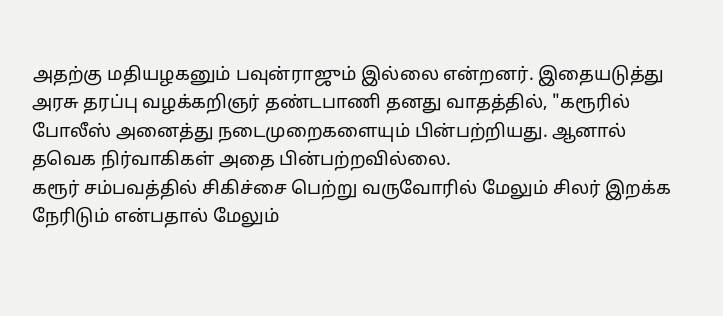அதற்கு மதியழகனும் பவுன்ராஜும் இல்லை என்றனர். இதையடுத்து அரசு தரப்பு வழக்கறிஞர் தண்டபாணி தனது வாதத்தில், "கரூரில் போலீஸ் அனைத்து நடைமுறைகளையும் பின்பற்றியது. ஆனால் தவெக நிர்வாகிகள் அதை பின்பற்றவில்லை.
கரூர் சம்பவத்தில் சிகிச்சை பெற்று வருவோரில் மேலும் சிலர் இறக்க நேரிடும் என்பதால் மேலும்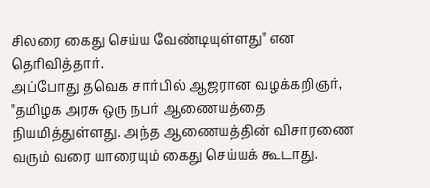சிலரை கைது செய்ய வேண்டியுள்ளது" என தெரிவித்தார்.
அப்போது தவெக சார்பில் ஆஜரான வழக்கறிஞர், "தமிழக அரசு ஒரு நபர் ஆணையத்தை நியமித்துள்ளது. அந்த ஆணையத்தின் விசாரணை வரும் வரை யாரையும் கைது செய்யக் கூடாது.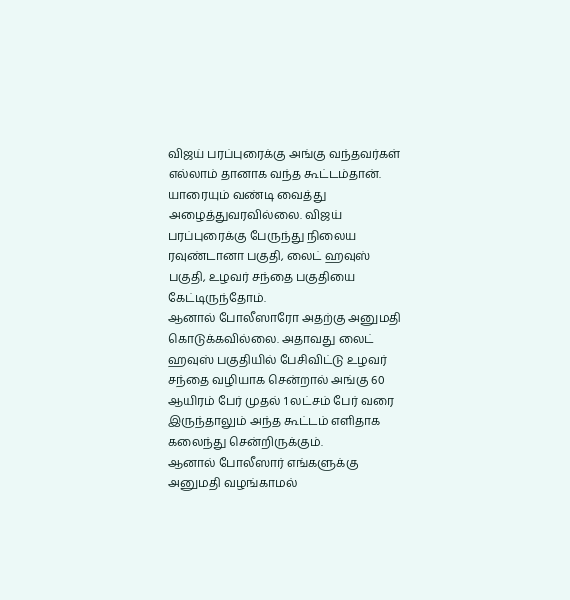விஜய் பரப்புரைக்கு அங்கு வந்தவர்கள் எல்லாம் தானாக வந்த கூட்டம்தான். யாரையும் வண்டி வைத்து அழைத்துவரவில்லை. விஜய் பரப்புரைக்கு பேருந்து நிலைய ரவுண்டானா பகுதி, லைட் ஹவுஸ் பகுதி, உழவர் சந்தை பகுதியை கேட்டிருந்தோம்.
ஆனால் போலீஸாரோ அதற்கு அனுமதி கொடுக்கவில்லை. அதாவது லைட் ஹவுஸ் பகுதியில் பேசிவிட்டு உழவர் சந்தை வழியாக சென்றால் அங்கு 60 ஆயிரம் பேர் முதல் 1 லட்சம் பேர் வரை இருந்தாலும் அந்த கூட்டம் எளிதாக கலைந்து சென்றிருக்கும்.
ஆனால் போலீஸார் எங்களுக்கு அனுமதி வழங்காமல்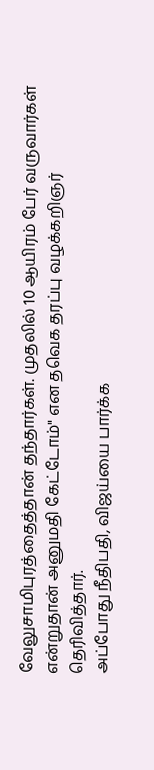வேலுசாமிபுரத்தைத்தான் தந்தார்கள். முதலில் 10 ஆயிரம் பேர் வருவார்கள் என்றுதான் அனுமதி கேட்டோம்" என தவெக தரப்பு வழக்கறிஞர் தெரிவித்தார்.
அப்போது நீதிபதி, விஜய்யை பார்க்க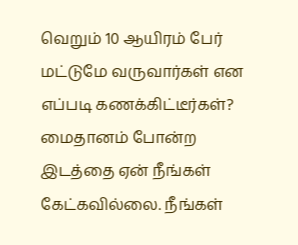வெறும் 10 ஆயிரம் பேர் மட்டுமே வருவார்கள் என எப்படி கணக்கிட்டீர்கள்? மைதானம் போன்ற இடத்தை ஏன் நீங்கள் கேட்கவில்லை. நீங்கள்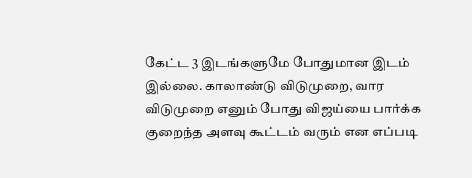கேட்ட 3 இடங்களுமே போதுமான இடம் இல்லை. காலாண்டு விடுமுறை, வார விடுமுறை எனும் போது விஜய்யை பார்க்க குறைந்த அளவு கூட்டம் வரும் என எப்படி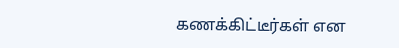கணக்கிட்டீர்கள் என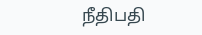நீதிபதி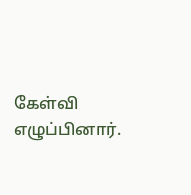கேள்வி எழுப்பினார்.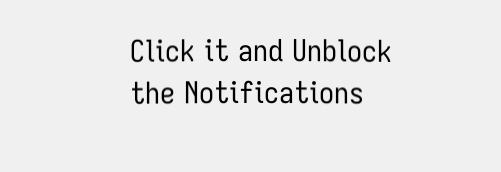Click it and Unblock the Notifications